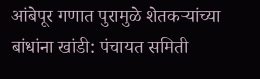आंबेपूर गणात पुरामुळे शेतकऱ्यांच्या बांधांना खांडी: पंचायत समिती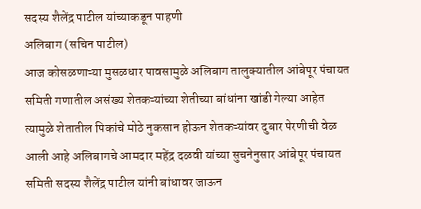सदस्य शैलेंद्र पाटील यांच्याकडून पाहणी
अलिबाग (सचिन पाटील)
आज कोसळणाऱ्या मुसळधार पावसामुळे अलिबाग तालुक्यातील आंबेपूर पंचायत समिती गणातील असंख्य शेतकऱ्यांच्या शेतीच्या बांधांना खांडी गेल्या आहेत त्यामुळे शेतातील पिकांचे मोठे नुकसान होऊन शेतकऱ्यांवर दुबार पेरणीची वेळ आली आहे अलिबागचे आमदार महेंद्र दळवी यांच्या सुचनेनुसार आंबेपूर पंचायत समिती सदस्य शैलेंद्र पाटील यांनी बांधावर जाऊन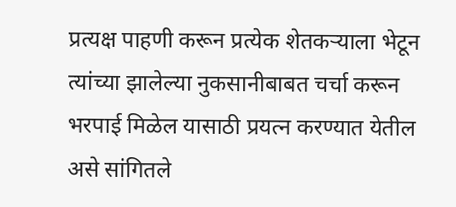प्रत्यक्ष पाहणी करून प्रत्येक शेतकऱ्याला भेटून त्यांच्या झालेल्या नुकसानीबाबत चर्चा करून भरपाई मिळेल यासाठी प्रयत्न करण्यात येतील असे सांगितले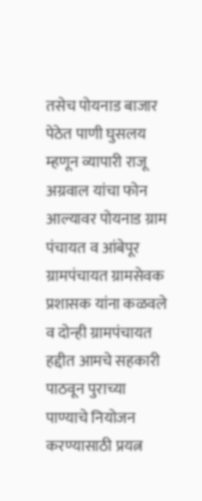तसेच पोयनाड बाजार पेठेत पाणी घुसलय म्हणून व्यापारी राजू अग्रवाल यांचा फोन आल्यावर पोयनाड ग्राम पंचायत व आंबेपूर ग्रामपंचायत ग्रामसेवक प्रशासक यांना कळवले व दोन्ही ग्रामपंचायत हद्दीत आमचे सहकारी पाठवून पुराच्या पाण्याचे नियोजन करण्यासाठी प्रयत्न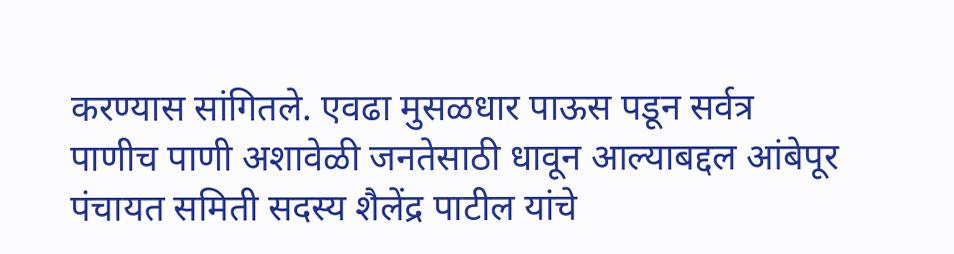करण्यास सांगितले. एवढा मुसळधार पाऊस पडून सर्वत्र पाणीच पाणी अशावेळी जनतेसाठी धावून आल्याबद्दल आंबेपूर पंचायत समिती सदस्य शैलेंद्र पाटील यांचे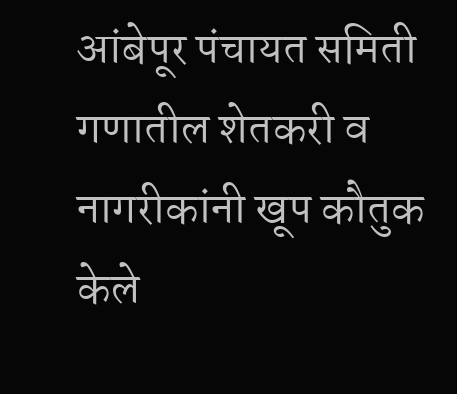आंबेपूर पंचायत समिती गणातील शेतकरी व नागरीकांनी खूप कौतुक केले